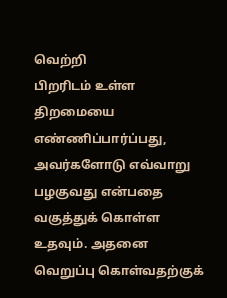வெற்றி
பிறரிடம் உள்ள திறமையை எண்ணிப்பார்ப்பது, அவர்களோடு எவ்வாறு பழகுவது என்பதை வகுத்துக் கொள்ள உதவும். அதனை வெறுப்பு கொள்வதற்குக்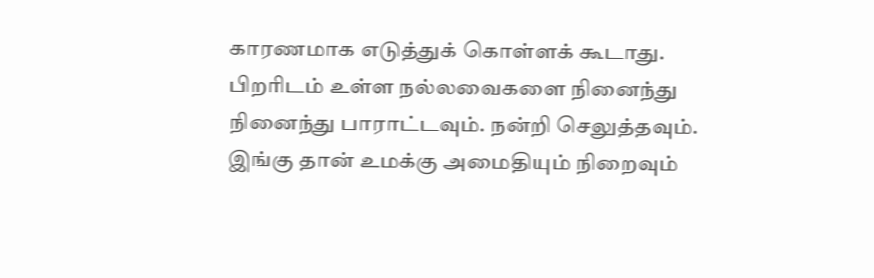காரணமாக எடுத்துக் கொள்ளக் கூடாது. பிறரிடம் உள்ள நல்லவைகளை நினைந்து நினைந்து பாராட்டவும். நன்றி செலுத்தவும். இங்கு தான் உமக்கு அமைதியும் நிறைவும்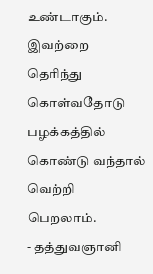உண்டாகும். இவற்றை தெரிந்து கொள்வதோடு பழக்கத்தில் கொண்டு வந்தால் வெற்றி பெறலாம்.
- தத்துவஞானி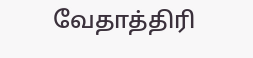வேதாத்திரி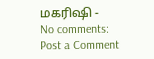மகரிஷி -
No comments:
Post a Comment